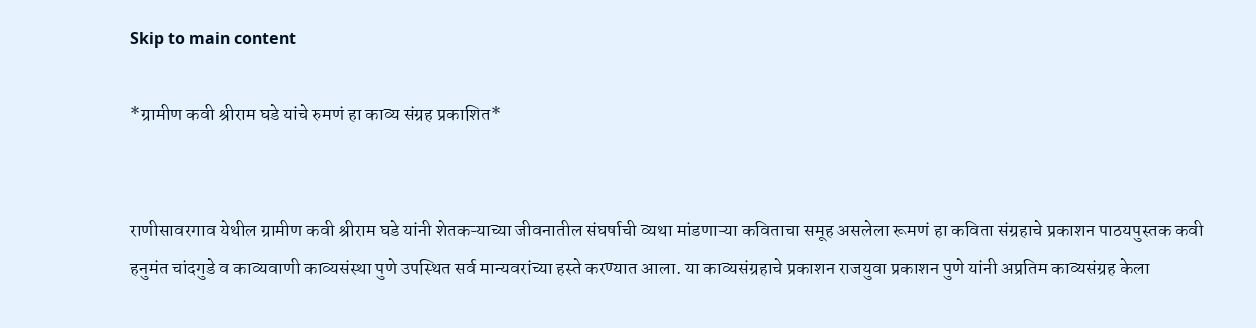Skip to main content

*ग्रामीण कवी श्रीराम घडे यांचे रुमणं हा काव्य संग्रह प्रकाशित*


राणीसावरगाव येथील ग्रामीण कवी श्रीराम घडे यांनी शेतकऱ्याच्या जीवनातील संघर्षाची व्यथा मांडणाऱ्या कविताचा समूह असलेला रूमणं हा कविता संग्रहाचे प्रकाशन पाठयपुस्तक कवी हनुमंत चांदगुडे व काव्यवाणी काव्यसंस्था पुणे उपस्थित सर्व मान्यवरांच्या हस्ते करण्यात आला. या काव्यसंग्रहाचे प्रकाशन राजयुवा प्रकाशन पुणे यांनी अप्रतिम काव्यसंग्रह केला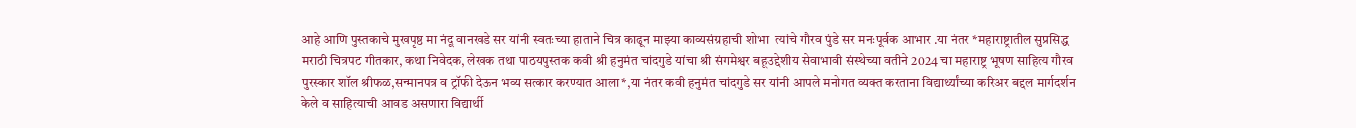आहे आणि पुस्तकाचे मुखपृष्ठ मा नंदू वानखडे सर यांनी स्वतःच्या हाताने चित्र काढून माझ्या काव्यसंग्रहाची शोभा  त्यांचे गौरव पुंडे सर मनःपूर्वक आभार .या नंतर *महाराष्ट्रातील सुप्रसिद्ध मराठी चित्रपट गीतकार, कथा निवेदक, लेखक तथा पाठयपुस्तक कवी श्री हनुमंत चांदगुडे यांचा श्री संगमेश्वर बहूउद्देशीय सेवाभावी संस्थेच्या वतीने 2024 चा महाराष्ट्र भूषण साहित्य गौरव पुरस्कार शॉल श्रीफळ,सन्मानपत्र व ट्रॉफी देऊन भव्य सत्कार करण्यात आला*,या नंतर कवी हनुमंत चांदगुडे सर यांनी आपले मनोगत व्यक्त करताना विद्यार्थ्यांच्या करिअर बद्दल मार्गदर्शन केले व साहित्याची आवड असणारा विद्यार्थी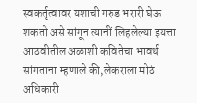स्वकर्तृत्वावर यशाची गरुड भरारी घेऊ शकतो असे सांगून त्यानीं लिहलेल्या इयत्ता आठवीतील अळाशी कवितेचा भावर्थ सांगताना म्हणाले की,लेकराला मोठं अधिकारी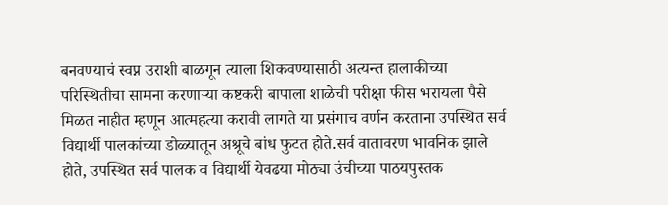बनवण्याचं स्वप्न उराशी बाळगून त्याला शिकवण्यासाठी अत्यन्त हालाकीच्या परिस्थितीचा सामना करणाऱ्या कष्टकरी बापाला शाळेची परीक्षा फीस भरायला पैसे मिळत नाहीत म्हणून आत्महत्या करावी लागते या प्रसंगाच वर्णन करताना उपस्थित सर्व विद्यार्थी पालकांच्या डोळ्यातून अश्रूचे बांध फुटत होते.सर्व वातावरण भावनिक झाले होते, उपस्थित सर्व पालक व विद्यार्थी येवढया मोठ्या उंचीच्या पाठयपुस्तक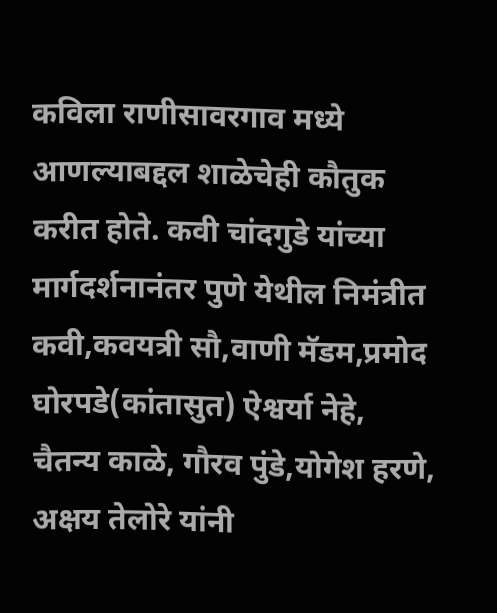कविला राणीसावरगाव मध्ये आणल्याबद्दल शाळेचेही कौतुक करीत होते. कवी चांदगुडे यांच्या मार्गदर्शनानंतर पुणे येथील निमंत्रीत कवी,कवयत्री सौ,वाणी मॅडम,प्रमोद घोरपडे(कांतासुत) ऐश्वर्या नेहे, चैतन्य काळे, गौरव पुंडे,योगेश हरणे, अक्षय तेलोरे यांनी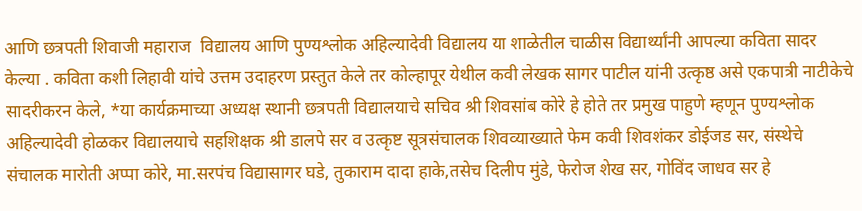आणि छत्रपती शिवाजी महाराज  विद्यालय आणि पुण्यश्लोक अहिल्यादेवी विद्यालय या शाळेतील चाळीस विद्यार्थ्यांनी आपल्या कविता सादर केल्या . कविता कशी लिहावी यांचे उत्तम उदाहरण प्रस्तुत केले तर कोल्हापूर येथील कवी लेखक सागर पाटील यांनी उत्कृष्ठ असे एकपात्री नाटीकेचे सादरीकरन केले, *या कार्यक्रमाच्या अध्यक्ष स्थानी छत्रपती विद्यालयाचे सचिव श्री शिवसांब कोरे हे होते तर प्रमुख पाहुणे म्हणून पुण्यश्लोक अहिल्यादेवी होळकर विद्यालयाचे सहशिक्षक श्री डालपे सर व उत्कृष्ट सूत्रसंचालक शिवव्याख्याते फेम कवी शिवशंकर डोईजड सर, संस्थेचे संचालक मारोती अप्पा कोरे, मा.सरपंच विद्यासागर घडे, तुकाराम दादा हाके,तसेच दिलीप मुंडे, फेरोज शेख सर, गोविंद जाधव सर हे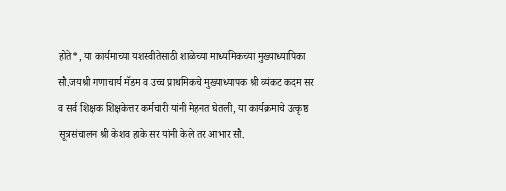होते*, या कार्यमाच्या यशस्वीतेसाठी शाळेच्या माध्यमिकच्या मुख्याध्यापिका सौ.जयश्री गणाचार्य मॅडम व उच्च प्राथमिकचे मुख्याध्यापक श्री व्यंकट कदम सर व सर्व शिक्षक शिक्षकेत्तर कर्मचारी यांनी मेहनत घेतली, या कार्यक्रमाचे उत्कृष्ठ सूत्रसंचालन श्री केशव हाके सर यांनी केले तर आभार सौ.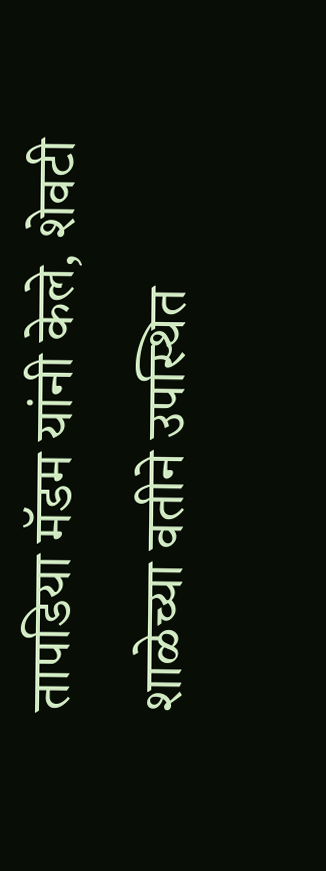तापडिया मॅडम यांनी केले, शेवटी शाळेच्या वतीने उपस्थित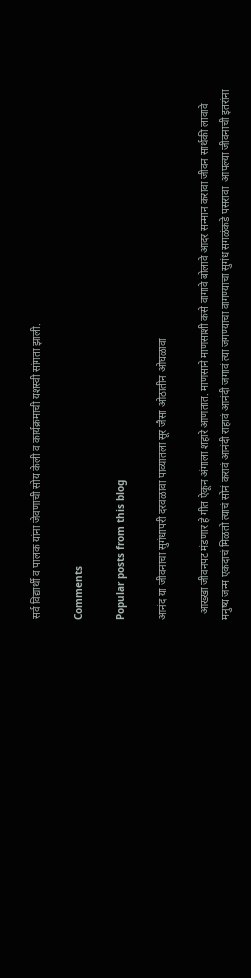सर्व विद्यार्थी व पालक यांना जेवणाची सोय केली व कार्यक्रमाची यशस्वी सांगता झाली.

Comments

Popular posts from this blog

आनंद या जीवनाचा सुगंधापरी दरवळावा पाव्यातला सूर जैसा ओठातीन ओघळावा

  आख्खा जीवनपट मंडणार हे गीत ऐकून अंगाला शहारे आणतात. माणसाने माणसाशी कसे वागावे बोलावे आदर सन्मान करावा जीवन सार्थकी लावावे मनुष्य जन्म एकदाचं मिळतो त्याचं सोनं करावं आनंदी राहावं आनंदी जगावं त्या जगण्याचा वागण्याचा सुगंध सगळंकडे पसरावा  आपल्या जीवनाची इतरांना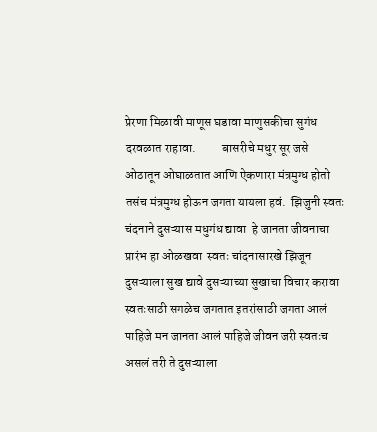प्रेरणा मिळावी माणूस घडावा माणुसकीचा सुगंध दरवळात राहावा.          बासरीचे मधुर सूर जसे ओठातून ओघाळतात आणि ऐकणारा मंत्रमुग्ध होतो तसंच मंत्रमुग्ध होऊन जगता यायला हवं.  झिजुनी स्वतः चंदनाने दुसऱ्यास मधुगंध द्यावा  हे जानता जीवनाचा प्रारंभ हा ओळखवा  स्वतः चांदनासारखे झिजून दुसऱ्याला सुख द्यावे दुसऱ्याच्या सुखाचा विचार करावा स्वतःसाठी सगळेच जगतात इतरांसाठी जगता आलं पाहिजे मन जानता आलं पाहिजे जीवन जरी स्वतःच असलं तरी ते दुसऱ्याला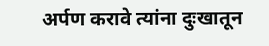अर्पण करावे त्यांना दुःखातून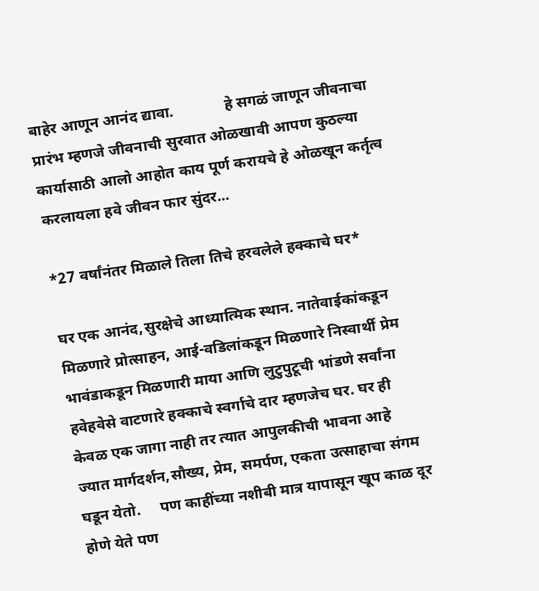बाहेर आणून आनंद द्यावा.             हे सगळं जाणून जीवनाचा प्रारंभ म्हणजे जीवनाची सुरवात ओळखावी आपण कुठल्या कार्यासाठी आलो आहोत काय पूर्ण करायचे हे ओळखून कर्तृत्व करलायला हवे जीवन फार सुंदर...

*27 वर्षांनंतर मिळाले तिला तिचे हरवलेले हक्काचे घर*

घर एक आनंद,सुरक्षेचे आध्यात्मिक स्थान. नातेवाईकांकडून मिळणारे प्रोत्साहन, आई-वडिलांकडून मिळणारे निस्वार्थी प्रेम भावंडाकडून मिळणारी माया आणि लुटुपुटूची भांडणे सर्वांना हवेहवेसे वाटणारे हक्काचे स्वर्गाचे दार म्हणजेच घर. घर ही केवळ एक जागा नाही तर त्यात आपुलकीची भावना आहे ज्यात मार्गदर्शन,सौख्य, प्रेम, समर्पण, एकता उत्साहाचा संगम घडून येतो.     पण काहींच्या नशीबी मात्र यापासून खूप काळ दूर होणे येते पण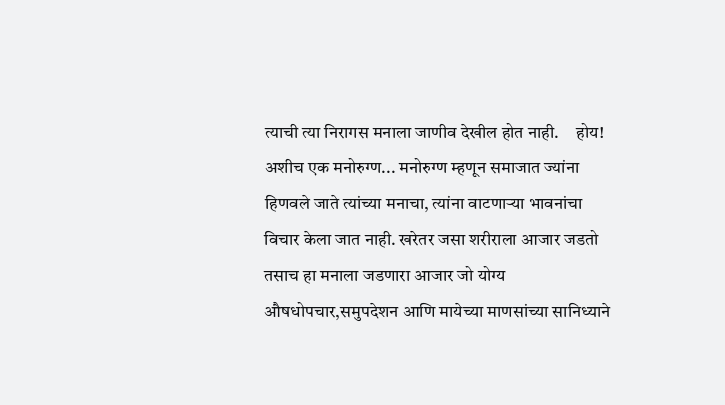त्याची त्या निरागस मनाला जाणीव देखील होत नाही.     होय! अशीच एक मनोरुग्ण... मनोरुग्ण म्हणून समाजात ज्यांना हिणवले जाते त्यांच्या मनाचा, त्यांना वाटणाऱ्या भावनांचा विचार केला जात नाही. खरेतर जसा शरीराला आजार जडतो तसाच हा मनाला जडणारा आजार जो योग्य औषधोपचार,समुपदेशन आणि मायेच्या माणसांच्या सानिध्याने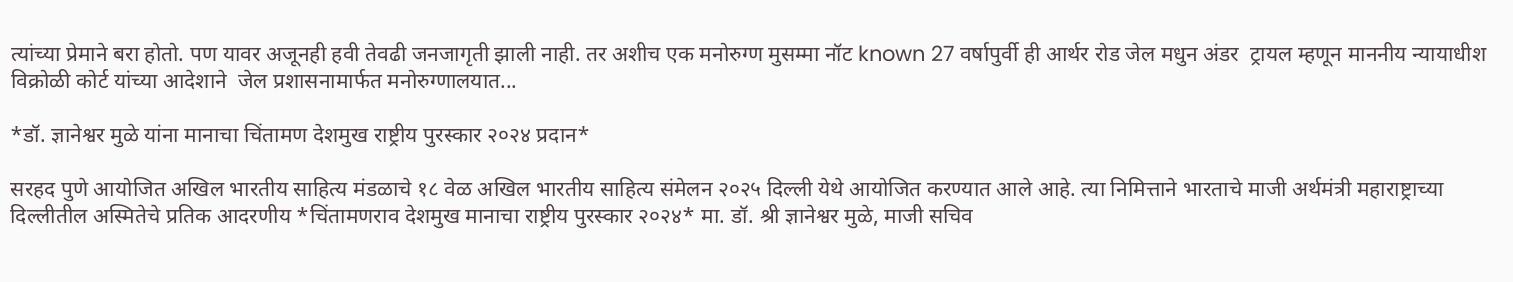त्यांच्या प्रेमाने बरा होतो. पण यावर अजूनही हवी तेवढी जनजागृती झाली नाही. तर अशीच एक मनोरुग्ण मुसम्मा नॉट known 27 वर्षापुर्वी ही आर्थर रोड जेल मधुन अंडर  ट्रायल म्हणून माननीय न्यायाधीश  विक्रोळी कोर्ट यांच्या आदेशाने  जेल प्रशासनामार्फत मनोरुग्णालयात...

*डॉ. ज्ञानेश्वर मुळे यांना मानाचा चिंतामण देशमुख राष्ट्रीय पुरस्कार २०२४ प्रदान*

सरहद पुणे आयोजित अखिल भारतीय साहित्य मंडळाचे १८ वेळ अखिल भारतीय साहित्य संमेलन २०२५ दिल्ली येथे आयोजित करण्यात आले आहे. त्या निमित्ताने भारताचे माजी अर्थमंत्री महाराष्ट्राच्या दिल्लीतील अस्मितेचे प्रतिक आदरणीय *चिंतामणराव देशमुख मानाचा राष्ट्रीय पुरस्कार २०२४* मा. डॉ. श्री ज्ञानेश्वर मुळे, माजी सचिव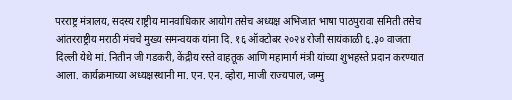परराष्ट्र मंत्रालय, सदस्य राष्ट्रीय मानवाधिकार आयोग तसेच अध्यक्ष अभिजात भाषा पाठपुरावा समिती तसेच आंतरराष्ट्रीय मराठी मंचचे मुख्य समन्वयक यांना दि. १६ ऑक्टोबर २०२४ रोजी सायंकाळी ६.३० वाजता दिल्ली येथे मां. नितीन जी गडकरी, केंद्रीय रस्ते वाहतूक आणि महामार्ग मंत्री यांच्या शुभहस्ते प्रदान करण्यात आला. कार्यक्रमाच्या अध्यक्षस्थानी मा. एन. एन. व्होरा, माजी राज्यपाल, जम्मु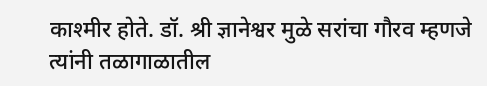काश्मीर होते. डॉ. श्री ज्ञानेश्वर मुळे सरांचा गौरव म्हणजे त्यांनी तळागाळातील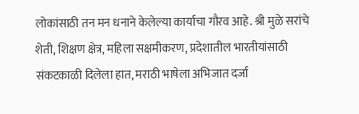लोकांसाठी तन मन धनाने केलेल्या कार्याचा गौरव आहे. श्री मुळे सरांचे शेती, शिक्षण क्षेत्र, महिला सक्षमीकरण, प्रदेशातील भारतीयांसाठी संकटकाळी दिलेला हात, मराठी भाषेला अभिजात दर्जा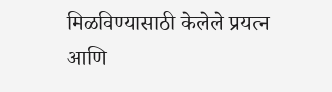मिळविण्यासाठी केलेले प्रयत्न आणि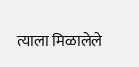त्याला मिळालेले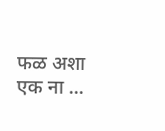फळ अशा एक ना ...